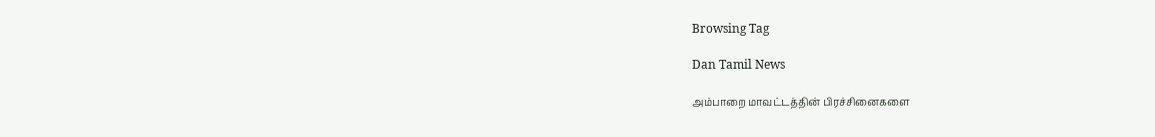Browsing Tag

Dan Tamil News

அம்பாறை மாவட்டத்தின் பிரச்சினைகளை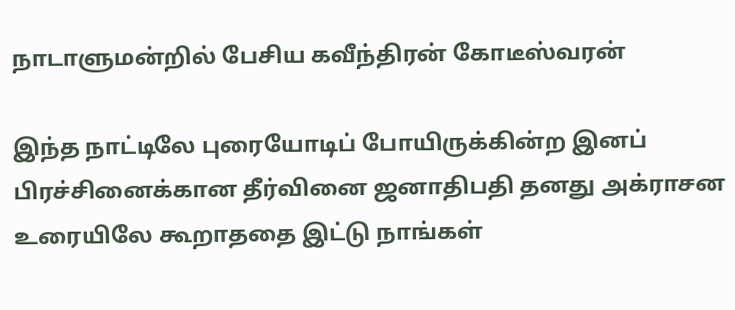நாடாளுமன்றில் பேசிய கவீந்திரன் கோடீஸ்வரன்

இந்த நாட்டிலே புரையோடிப் போயிருக்கின்ற இனப் பிரச்சினைக்கான தீர்வினை ஜனாதிபதி தனது அக்ராசன உரையிலே கூறாததை இட்டு நாங்கள்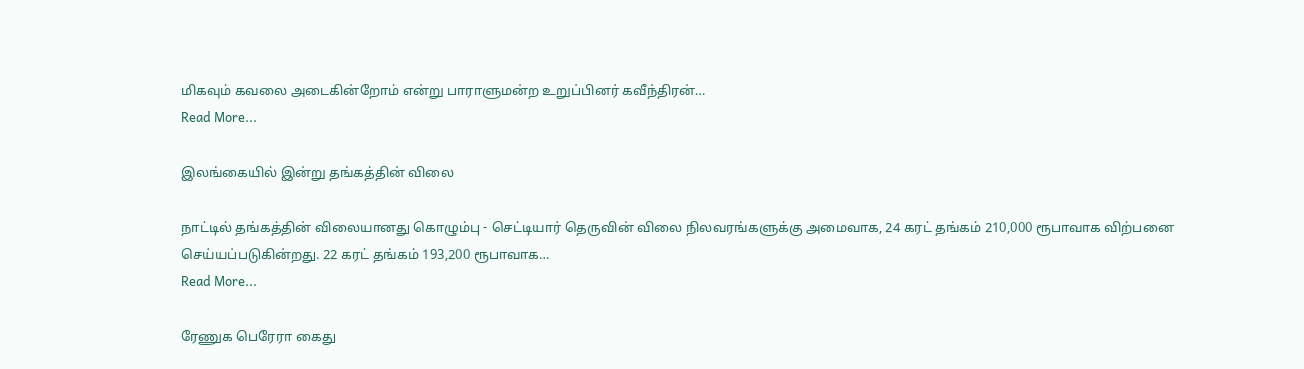மிகவும் கவலை அடைகின்றோம் என்று பாராளுமன்ற உறுப்பினர் கவீந்திரன்…
Read More...

இலங்கையில் இன்று தங்கத்தின் விலை

நாட்டில் தங்கத்தின் விலையானது கொழும்பு - செட்டியார் தெருவின் விலை நிலவரங்களுக்கு அமைவாக, 24 கரட் தங்கம் 210,000 ரூபாவாக விற்பனை செய்யப்படுகின்றது. 22 கரட் தங்கம் 193,200 ரூபாவாக…
Read More...

ரேணுக பெரேரா கைது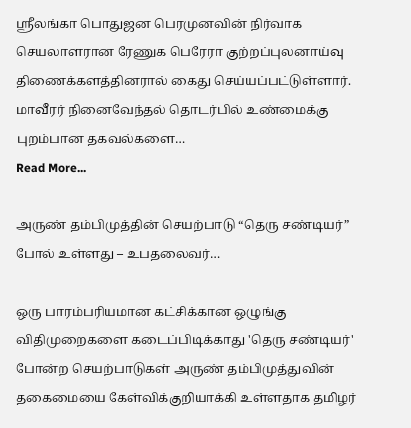ஸ்ரீலங்கா பொதுஜன பெரமுனவின் நிர்வாக செயலாளரான ரேணுக பெரேரா குற்றப்புலனாய்வு திணைக்களத்தினரால் கைது செய்யப்பட்டுள்ளார். மாவீரர் நினைவேந்தல் தொடர்பில் உண்மைக்கு புறம்பான தகவல்களை…
Read More...

அருண் தம்பிமுத்தின் செயற்பாடு “தெரு சண்டியர்” போல் உள்ளது – உபதலைவர்…

ஒரு பாரம்பரியமான கட்சிக்கான ஒழுங்கு விதிமுறைகளை கடைப்பிடிக்காது 'தெரு சண்டியர்' போன்ற செயற்பாடுகள் அருண் தம்பிமுத்துவின் தகைமையை கேள்விக்குறியாக்கி உள்ளதாக தமிழர்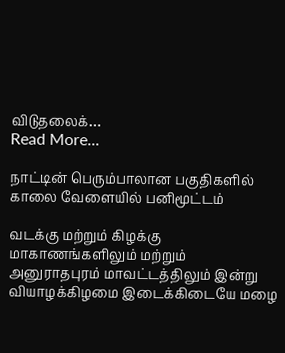விடுதலைக்…
Read More...

நாட்டின் பெரும்பாலான பகுதிகளில் காலை வேளையில் பனிமூட்டம்

வடக்கு மற்றும் கிழக்கு மாகாணங்களிலும் மற்றும் அனுராதபுரம் மாவட்டத்திலும் இன்று வியாழக்கிழமை இடைக்கிடையே மழை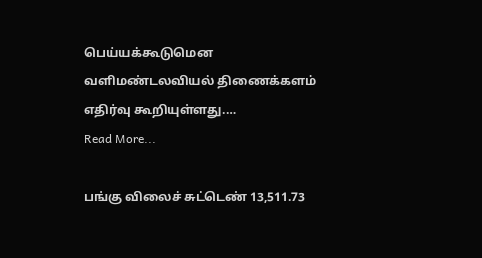பெய்யக்கூடுமென  வளிமண்டலவியல் திணைக்களம் எதிர்வு கூறியுள்ளது.…
Read More...

பங்கு விலைச் சுட்டெண் 13,511.73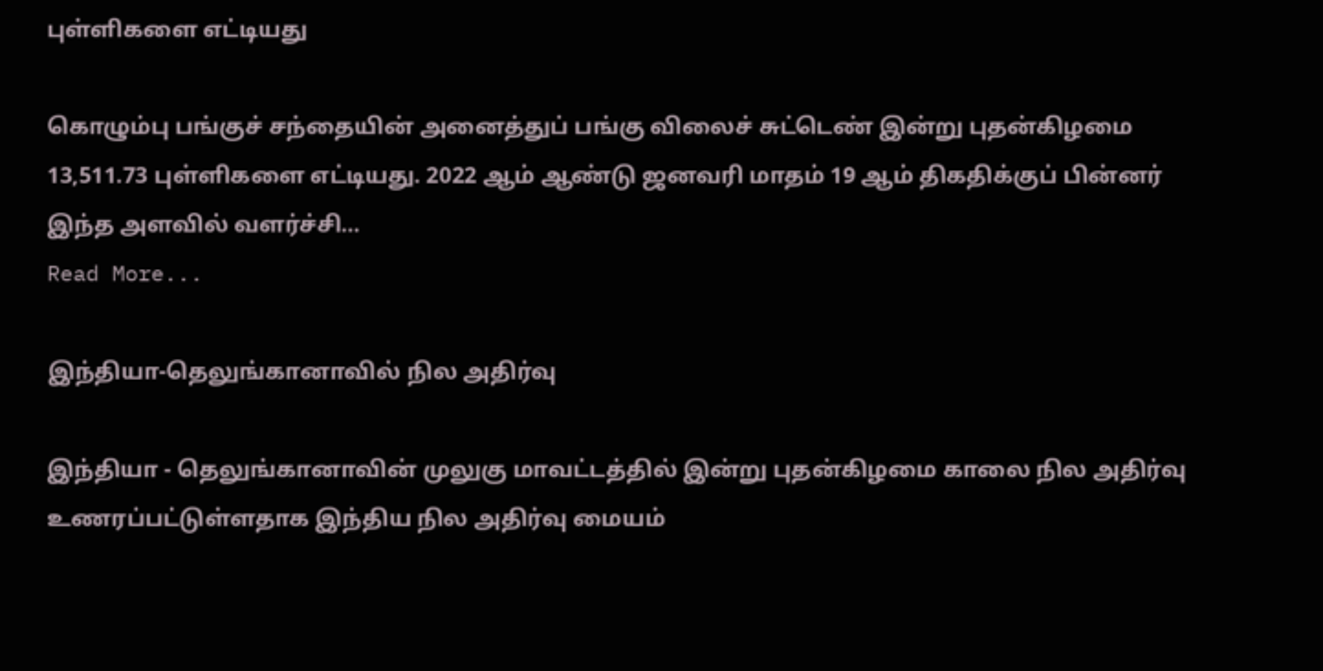புள்ளிகளை எட்டியது

கொழும்பு பங்குச் சந்தையின் அனைத்துப் பங்கு விலைச் சுட்டெண் இன்று புதன்கிழமை 13,511.73 புள்ளிகளை எட்டியது. 2022 ஆம் ஆண்டு ஜனவரி மாதம் 19 ஆம் திகதிக்குப் பின்னர் இந்த அளவில் வளர்ச்சி…
Read More...

இந்தியா-தெலுங்கானாவில் நில அதிர்வு

இந்தியா - தெலுங்கானாவின் முலுகு மாவட்டத்தில் இன்று புதன்கிழமை காலை நில அதிர்வு உணரப்பட்டுள்ளதாக இந்திய நில அதிர்வு மையம்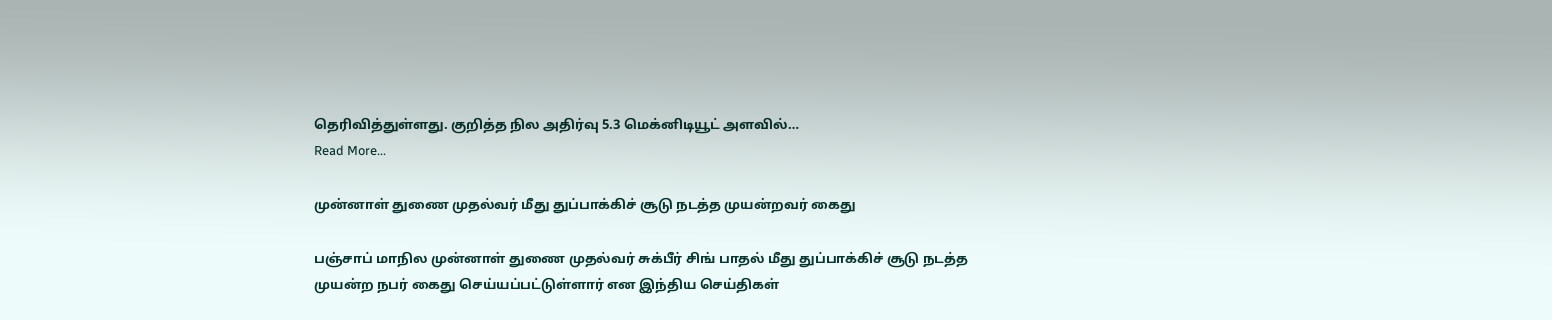தெரிவித்துள்ளது. குறித்த நில அதிர்வு 5.3 மெக்னிடியூட் அளவில்…
Read More...

முன்னாள் துணை முதல்வர் மீது துப்பாக்கிச் சூடு நடத்த முயன்றவர் கைது

பஞ்சாப் மாநில முன்னாள் துணை முதல்வர் சுக்பீர் சிங் பாதல் மீது துப்பாக்கிச் சூடு நடத்த முயன்ற நபர் கைது செய்யப்பட்டுள்ளார் என இந்திய செய்திகள்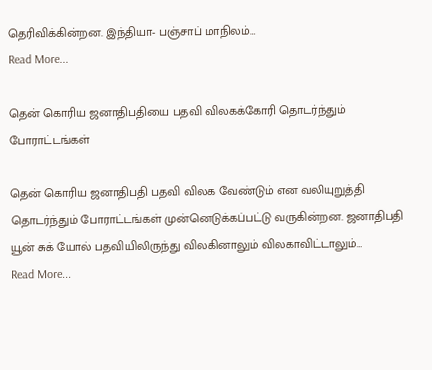தெரிவிக்கின்றன. இந்தியா- பஞ்சாப் மாநிலம்…
Read More...

தென் கொரிய ஜனாதிபதியை பதவி விலகக்கோரி தொடர்ந்தும் போராட்டங்கள்

தென் கொரிய ஜனாதிபதி பதவி விலக வேண்டும் என வலியுறுத்தி தொடர்ந்தும் போராட்டங்கள் முன்னெடுக்கப்பட்டு வருகின்றன. ஜனாதிபதி யூன் சுக் யோல் பதவியிலிருந்து விலகினாலும் விலகாவிட்டாலும்…
Read More...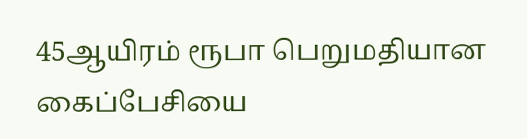45ஆயிரம் ரூபா பெறுமதியான கைப்பேசியை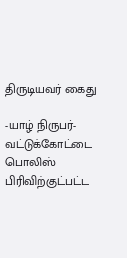திருடியவர் கைது

-யாழ் நிருபர்- வட்டுக்கோட்டை பொலிஸ் பிரிவிற்குட்பட்ட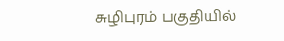சுழிபுரம் பகுதியில்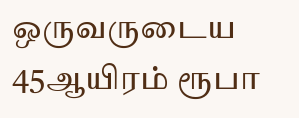ஒருவருடைய 45ஆயிரம் ரூபா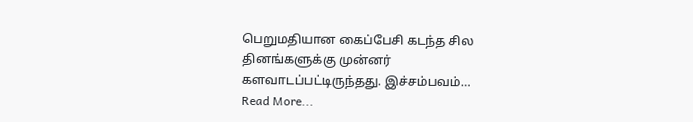பெறுமதியான கைப்பேசி கடந்த சில தினங்களுக்கு முன்னர் களவாடப்பட்டிருந்தது. இச்சம்பவம்…
Read More...